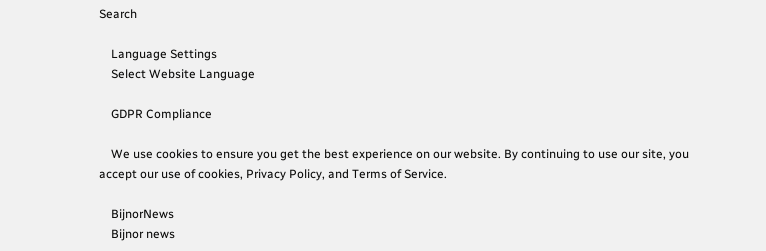Search

    Language Settings
    Select Website Language

    GDPR Compliance

    We use cookies to ensure you get the best experience on our website. By continuing to use our site, you accept our use of cookies, Privacy Policy, and Terms of Service.

    BijnorNews
    Bijnor news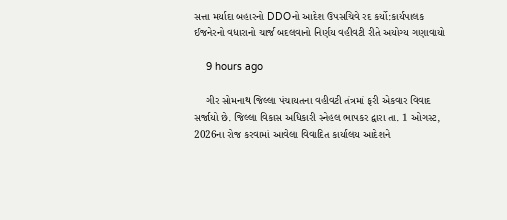સત્તા મર્યાદા બહારનો DDOનો આદેશ ઉપસચિવે રદ કર્યો:કાર્યપાલક ઈજનેરનો વધારાનો ચાર્જ બદલવાનો નિર્ણય વહીવટી રીતે અયોગ્ય ગણાવાયો

    9 hours ago

    ગીર સોમનાથ જિલ્લા પંચાયતના વહીવટી તંત્રમાં ફરી એકવાર વિવાદ સર્જાયો છે. જિલ્લા વિકાસ અધિકારી સ્નેહલ ભાપકર દ્વારા તા. 1 ઓગસ્ટ, 2026ના રોજ કરવામાં આવેલા વિવાદિત કાર્યાલય આદેશને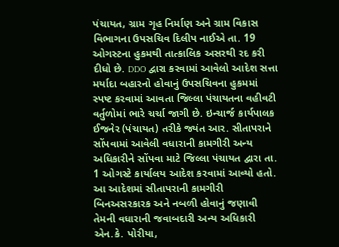પંચાયત, ગ્રામ ગૃહ નિર્માણ અને ગ્રામ વિકાસ વિભાગના ઉપસચિવ દિલીપ નાઈએ તા. 19 ઓગસ્ટના હુકમથી તાત્કાલિક અસરથી રદ કરી દીધો છે. DDO દ્વારા કરવામાં આવેલો આદેશ સત્તા મર્યાદા બહારનો હોવાનું ઉપસચિવના હુકમમાં સ્પષ્ટ કરવામાં આવતા જિલ્લા પંચાયતના વહીવટી વર્તુળોમાં ભારે ચર્ચા જાગી છે. ઇન્ચાર્જ કાર્યપાલક ઈજનેર (પંચાયત) તરીકે જ્યંત આર. સીતાપરાને સોંપવામાં આવેલી વધારાની કામગીરી અન્ય અધિકારીને સોંપવા માટે જિલ્લા પંચાયત દ્વારા તા. 1 ઓગસ્ટે કાર્યાલય આદેશ કરવામાં આવ્યો હતો. આ આદેશમાં સીતાપરાની કામગીરી બિનઅસરકારક અને નબળી હોવાનું જણાવી તેમની વધારાની જવાબદારી અન્ય અધિકારી એન.કે. પોરીયા,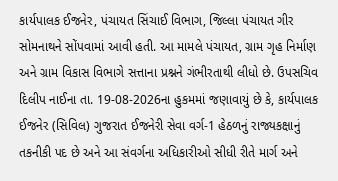કાર્યપાલક ઈજનેર, પંચાયત સિંચાઈ વિભાગ, જિલ્લા પંચાયત ગીર સોમનાથને સોંપવામાં આવી હતી. આ મામલે પંચાયત, ગ્રામ ગૃહ નિર્માણ અને ગ્રામ વિકાસ વિભાગે સત્તાના પ્રશ્નને ગંભીરતાથી લીધો છે. ઉપસચિવ દિલીપ નાઈના તા. 19-08-2026ના હુકમમાં જણાવાયું છે કે, કાર્યપાલક ઈજનેર (સિવિલ) ગુજરાત ઈજનેરી સેવા વર્ગ-1 હેઠળનું રાજ્યકક્ષાનું તકનીકી પદ છે અને આ સંવર્ગના અધિકારીઓ સીધી રીતે માર્ગ અને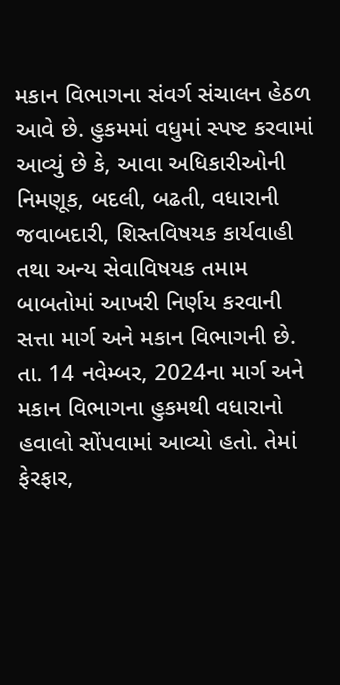મકાન વિભાગના સંવર્ગ સંચાલન હેઠળ આવે છે. હુકમમાં વધુમાં સ્પષ્ટ કરવામાં આવ્યું છે કે, આવા અધિકારીઓની નિમણૂક, બદલી, બઢતી, વધારાની જવાબદારી, શિસ્તવિષયક કાર્યવાહી તથા અન્ય સેવાવિષયક તમામ બાબતોમાં આખરી નિર્ણય કરવાની સત્તા માર્ગ અને મકાન વિભાગની છે. તા. 14 નવેમ્બર, 2024ના માર્ગ અને મકાન વિભાગના હુકમથી વધારાનો હવાલો સોંપવામાં આવ્યો હતો. તેમાં ફેરફાર,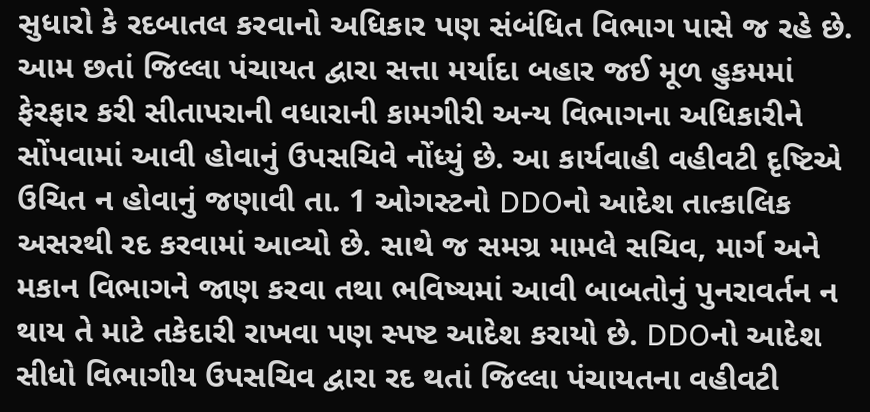સુધારો કે રદબાતલ કરવાનો અધિકાર પણ સંબંધિત વિભાગ પાસે જ રહે છે. આમ છતાં જિલ્લા પંચાયત દ્વારા સત્તા મર્યાદા બહાર જઈ મૂળ હુકમમાં ફેરફાર કરી સીતાપરાની વધારાની કામગીરી અન્ય વિભાગના અધિકારીને સોંપવામાં આવી હોવાનું ઉપસચિવે નોંધ્યું છે. આ કાર્યવાહી વહીવટી દૃષ્ટિએ ઉચિત ન હોવાનું જણાવી તા. 1 ઓગસ્ટનો DDOનો આદેશ તાત્કાલિક અસરથી રદ કરવામાં આવ્યો છે. સાથે જ સમગ્ર મામલે સચિવ, માર્ગ અને મકાન વિભાગને જાણ કરવા તથા ભવિષ્યમાં આવી બાબતોનું પુનરાવર્તન ન થાય તે માટે તકેદારી રાખવા પણ સ્પષ્ટ આદેશ કરાયો છે. DDOનો આદેશ સીધો વિભાગીય ઉપસચિવ દ્વારા રદ થતાં જિલ્લા પંચાયતના વહીવટી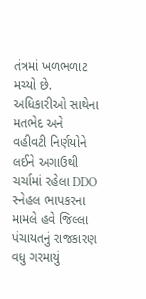તંત્રમાં ખળભળાટ મચ્યો છે. અધિકારીઓ સાથેના મતભેદ અને વહીવટી નિર્ણયોને લઈને અગાઉથી ચર્ચામાં રહેલા DDO સ્નેહલ ભાપકરના મામલે હવે જિલ્લા પંચાયતનું રાજકારણ વધુ ગરમાયું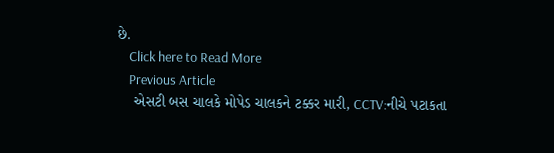છે.
    Click here to Read More
    Previous Article
    એસટી બસ ચાલકે મોપેડ ચાલકને ટક્કર મારી, CCTV:નીચે પટાકતા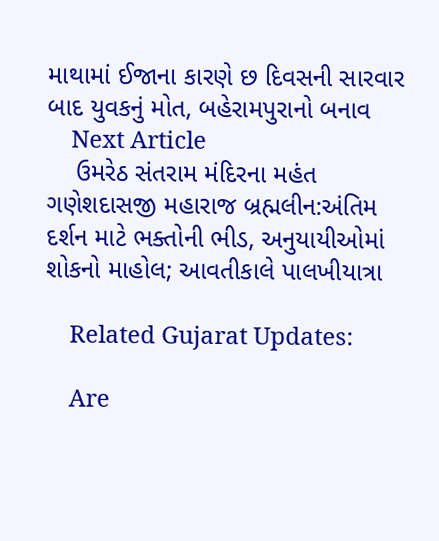માથામાં ઈજાના કારણે છ દિવસની સારવાર બાદ યુવકનું મોત, બહેરામપુરાનો બનાવ
    Next Article
    ઉમરેઠ સંતરામ મંદિરના મહંત ગણેશદાસજી મહારાજ બ્રહ્મલીન:અંતિમ દર્શન માટે ભક્તોની ભીડ, અનુયાયીઓમાં શોકનો માહોલ; આવતીકાલે પાલખીયાત્રા

    Related Gujarat Updates:

    Are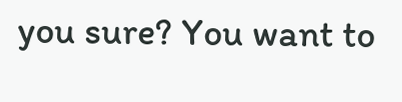you sure? You want to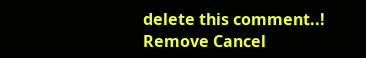delete this comment..! Remove Cancel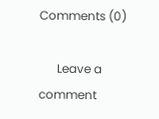Comments (0)

      Leave a comment